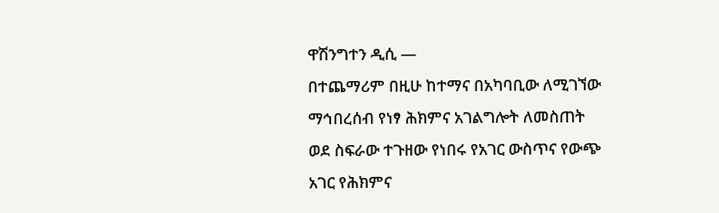ዋሽንግተን ዲሲ —
በተጨማሪም በዚሁ ከተማና በአካባቢው ለሚገኘው ማኅበረሰብ የነፃ ሕክምና አገልግሎት ለመስጠት ወደ ስፍራው ተጉዘው የነበሩ የአገር ውስጥና የውጭ አገር የሕክምና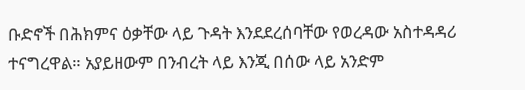ቡድኖች በሕክምና ዕቃቸው ላይ ጉዳት እንደደረሰባቸው የወረዳው አስተዳዳሪ ተናግረዋል። አያይዘውም በንብረት ላይ እንጂ በሰው ላይ አንድም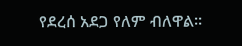የደረሰ አደጋ የለም ብለዋል።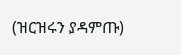(ዝርዝሩን ያዳምጡ)